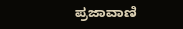ಪ್ರಜಾವಾಣಿ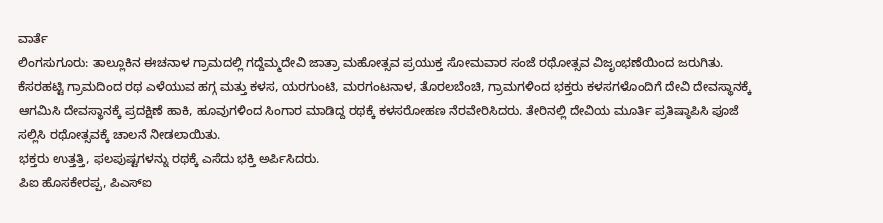ವಾರ್ತೆ
ಲಿಂಗಸುಗೂರು: ತಾಲ್ಲೂಕಿನ ಈಚನಾಳ ಗ್ರಾಮದಲ್ಲಿ ಗದ್ದೆಮ್ಮದೇವಿ ಜಾತ್ರಾ ಮಹೋತ್ಸವ ಪ್ರಯುಕ್ತ ಸೋಮವಾರ ಸಂಜೆ ರಥೋತ್ಸವ ವಿಜೃಂಭಣೆಯಿಂದ ಜರುಗಿತು.
ಕೆಸರಹಟ್ಟಿ ಗ್ರಾಮದಿಂದ ರಥ ಎಳೆಯುವ ಹಗ್ಗ ಮತ್ತು ಕಳಸ, ಯರಗುಂಟಿ, ಮರಗಂಟನಾಳ, ತೊರಲಬೆಂಚಿ, ಗ್ರಾಮಗಳಿಂದ ಭಕ್ತರು ಕಳಸಗಳೊಂದಿಗೆ ದೇವಿ ದೇವಸ್ಥಾನಕ್ಕೆ ಆಗಮಿಸಿ ದೇವಸ್ಥಾನಕ್ಕೆ ಪ್ರದಕ್ಷಿಣೆ ಹಾಕಿ, ಹೂವುಗಳಿಂದ ಸಿಂಗಾರ ಮಾಡಿದ್ದ ರಥಕ್ಕೆ ಕಳಸರೋಹಣ ನೆರವೇರಿಸಿದರು. ತೇರಿನಲ್ಲಿ ದೇವಿಯ ಮೂರ್ತಿ ಪ್ರತಿಷ್ಠಾಪಿಸಿ ಪೂಜೆ ಸಲ್ಲಿಸಿ ರಥೋತ್ಸವಕ್ಕೆ ಚಾಲನೆ ನೀಡಲಾಯಿತು.
ಭಕ್ತರು ಉತ್ತತ್ತಿ, ಫಲಪುಷ್ಟಗಳನ್ನು ರಥಕ್ಕೆ ಎಸೆದು ಭಕ್ತಿ ಅರ್ಪಿಸಿದರು.
ಪಿಐ ಹೊಸಕೇರಪ್ಪ, ಪಿಎಸ್ಐ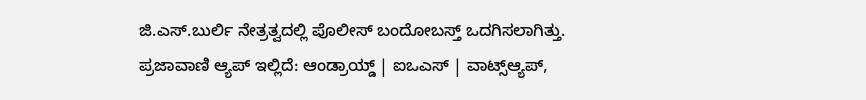ಜಿ.ಎಸ್.ಬುರ್ಲಿ ನೇತ್ರತ್ವದಲ್ಲಿ ಪೊಲೀಸ್ ಬಂದೋಬಸ್ತ್ ಒದಗಿಸಲಾಗಿತ್ತು.
ಪ್ರಜಾವಾಣಿ ಆ್ಯಪ್ ಇಲ್ಲಿದೆ: ಆಂಡ್ರಾಯ್ಡ್ | ಐಒಎಸ್ | ವಾಟ್ಸ್ಆ್ಯಪ್,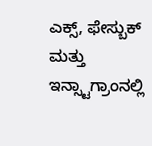ಎಕ್ಸ್, ಫೇಸ್ಬುಕ್ ಮತ್ತು ಇನ್ಸ್ಟಾಗ್ರಾಂನಲ್ಲಿ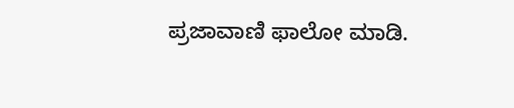ಪ್ರಜಾವಾಣಿ ಫಾಲೋ ಮಾಡಿ.